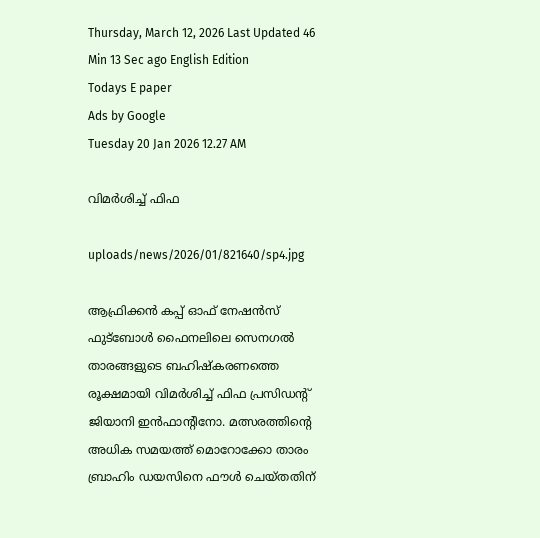Thursday, March 12, 2026 Last Updated 46 Min 13 Sec ago English Edition
Todays E paper
Ads by Google
Tuesday 20 Jan 2026 12.27 AM

വിമര്‍ശിച്ച്‌ ഫിഫ

uploads/news/2026/01/821640/sp4.jpg

ആഫ്രിക്കന്‍ കപ്പ്‌ ഓഫ്‌ നേഷന്‍സ്‌ ഫുട്‌ബോള്‍ ഫൈനലിലെ സെനഗല്‍ താരങ്ങളുടെ ബഹിഷ്‌കരണത്തെ രൂക്ഷമായി വിമര്‍ശിച്ച്‌ ഫിഫ പ്രസിഡന്റ്‌ ജിയാനി ഇന്‍ഫാന്റിനോ. മത്സരത്തിന്റെ അധിക സമയത്ത്‌ മൊറോക്കോ താരം ബ്രാഹിം ഡയസിനെ ഫൗള്‍ ചെയ്‌തതിന്‌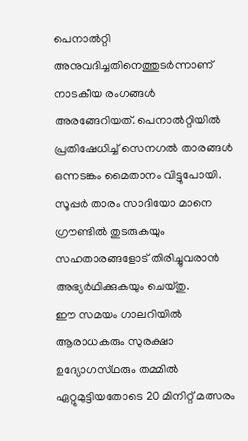പെനാല്‍റ്റി അനുവദിച്ചതിനെത്തുടര്‍ന്നാണ്‌ നാടകീയ രംഗങ്ങള്‍ അരങ്ങേറിയത്‌. പെനാല്‍റ്റിയില്‍ പ്രതിഷേധിച്ച്‌ സെനഗല്‍ താരങ്ങള്‍ ഒന്നടങ്കം മൈതാനം വിട്ടുപോയി. സൂപ്പര്‍ താരം സാദിയോ മാനെ ഗ്രൗണ്ടില്‍ തുടരുകയും സഹതാരങ്ങളോട്‌ തിരിച്ചുവരാന്‍ അഭ്യര്‍ഥിക്കുകയും ചെയ്‌തു.
ഈ സമയം ഗാലറിയില്‍ ആരാധകരും സുരക്ഷാ ഉദ്യോഗസ്‌ഥരും തമ്മില്‍ ഏറ്റുമുട്ടിയതോടെ 20 മിനിറ്റ്‌ മത്സരം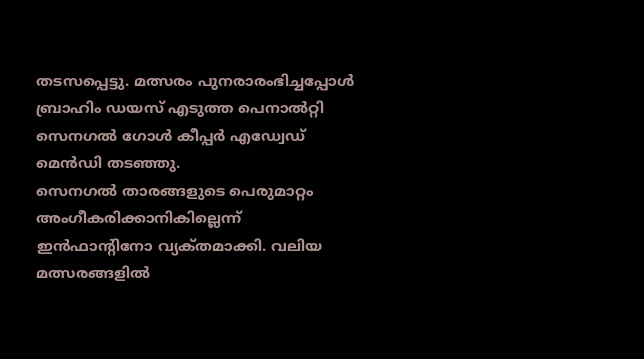തടസപ്പെട്ടു. മത്സരം പുനരാരംഭിച്ചപ്പോള്‍ ബ്രാഹിം ഡയസ്‌ എടുത്ത പെനാല്‍റ്റി സെനഗല്‍ ഗോള്‍ കീപ്പര്‍ എഡ്വേഡ്‌ മെന്‍ഡി തടഞ്ഞു.
സെനഗല്‍ താരങ്ങളുടെ പെരുമാറ്റം അംഗീകരിക്കാനികില്ലെന്ന്‌ ഇന്‍ഫാന്റിനോ വ്യക്‌തമാക്കി. വലിയ മത്സരങ്ങളില്‍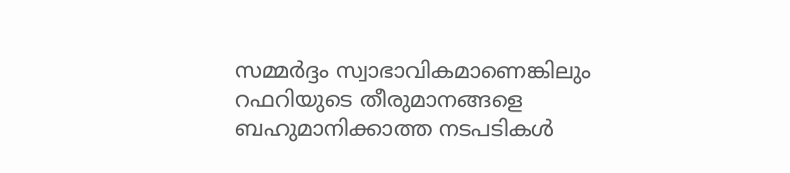സമ്മര്‍ദ്ദം സ്വാഭാവികമാണെങ്കിലും റഫറിയുടെ തീരുമാനങ്ങളെ ബഹുമാനിക്കാത്ത നടപടികള്‍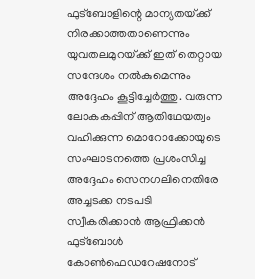ഫുട്‌ബോളിന്റെ മാന്യതയ്‌ക്ക് നിരക്കാത്തതാണെന്നും യുവതലമുറയ്‌ക്ക് ഇത്‌ തെറ്റായ സന്ദേശം നല്‍കുമെന്നും അദ്ദേഹം കൂട്ടിച്ചേര്‍ത്തു. വരുന്ന ലോകകപ്പിന്‌ ആതിഥേയത്വം വഹിക്കുന്ന മൊറോക്കോയുടെ സംഘാടനത്തെ പ്രശംസിച്ച അദ്ദേഹം സെനഗലിനെതിരേ അച്ചടക്ക നടപടി സ്വീകരിക്കാന്‍ ആഫ്രിക്കന്‍ ഫുട്‌ബോള്‍ കോണ്‍ഫെഡറേഷനോട്‌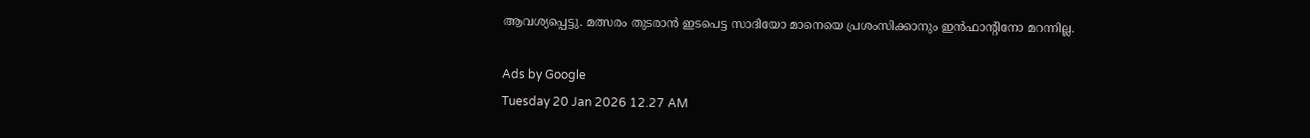ആവശ്യപ്പെട്ടു. മത്സരം തുടരാന്‍ ഇടപെട്ട സാദിയോ മാനെയെ പ്രശംസിക്കാനും ഇന്‍ഫാന്റിനോ മറന്നില്ല.

Ads by Google
Tuesday 20 Jan 2026 12.27 AM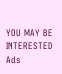YOU MAY BE INTERESTED
Ads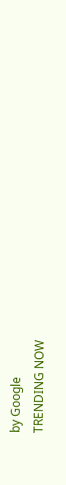by Google
TRENDING NOW